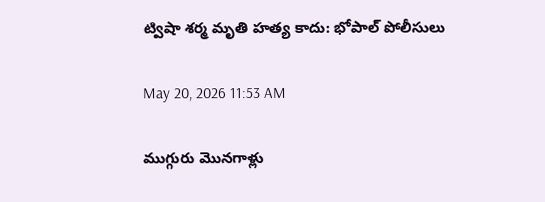ట్విషా శర్మ మృతి హత్య కాదు: భోపాల్‌ పోలీసులు

May 20, 2026 11:53 AM

ముగ్గురు మొనగాళ్లు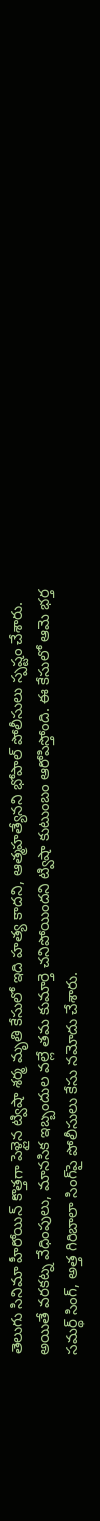తెలుగు సినిమా హీరోయిన్ కొత్తగా పెళ్లైన ట్విషా శర్మ మృతి కేసులో ఇది హత్య కాదని, ఆత్మహత్యేనని భోపాల్‌ పోలీసులు స్పష్టం చేశారు. అయితే వరకట్న వేధింపులు, మానసిక ఇబ్బందుల వల్లే తమ కుమార్తె చనిపోయిందని ట్విషా కుటుంబం ఆరోపిస్తోంది. ఈ కేసులో ఆమె భర్త సమర్థ్‌ సింగ్‌, అత్త గిరిబాలా సింగ్‌పై పోలీసులు కేసు నమోదు చేశారు.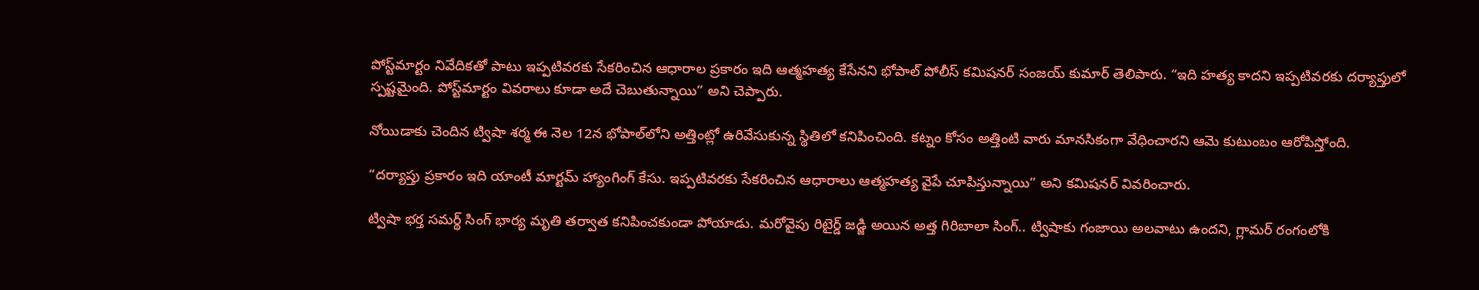పోస్ట్‌మార్టం నివేదికతో పాటు ఇప్పటివరకు సేకరించిన ఆధారాల ప్రకారం ఇది ఆత్మహత్య కేసేనని భోపాల్‌ పోలీస్‌ కమిషనర్‌ సంజయ్‌ కుమార్‌ తెలిపారు. “ఇది హత్య కాదని ఇప్పటివరకు దర్యాప్తులో స్పష్టమైంది. పోస్ట్‌మార్టం వివరాలు కూడా అదే చెబుతున్నాయి” అని చెప్పారు.

నోయిడాకు చెందిన ట్విషా శర్మ ఈ నెల 12న భోపాల్‌లోని అత్తింట్లో ఉరివేసుకున్న స్థితిలో కనిపించింది. కట్నం కోసం అత్తింటి వారు మానసికంగా వేధించారని ఆమె కుటుంబం ఆరోపిస్తోంది.

“దర్యాప్తు ప్రకారం ఇది యాంటీ మార్టమ్‌ హ్యాంగింగ్‌ కేసు. ఇప్పటివరకు సేకరించిన ఆధారాలు ఆత్మహత్య వైపే చూపిస్తున్నాయి” అని కమిషనర్‌ వివరించారు.

ట్విషా భర్త సమర్థ్‌ సింగ్‌ భార్య మృతి తర్వాత కనిపించకుండా పోయాడు. మరోవైపు రిటైర్డ్‌ జడ్జి అయిన అత్త గిరిబాలా సింగ్‌.. ట్విషాకు గంజాయి అలవాటు ఉందని, గ్లామర్‌ రంగంలోకి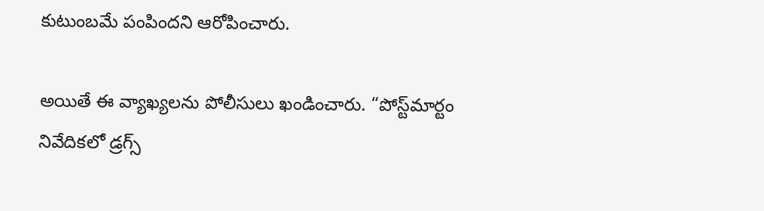కుటుంబమే పంపిందని ఆరోపించారు.

అయితే ఈ వ్యాఖ్యలను పోలీసులు ఖండించారు. “పోస్ట్‌మార్టం నివేదికలో డ్రగ్స్‌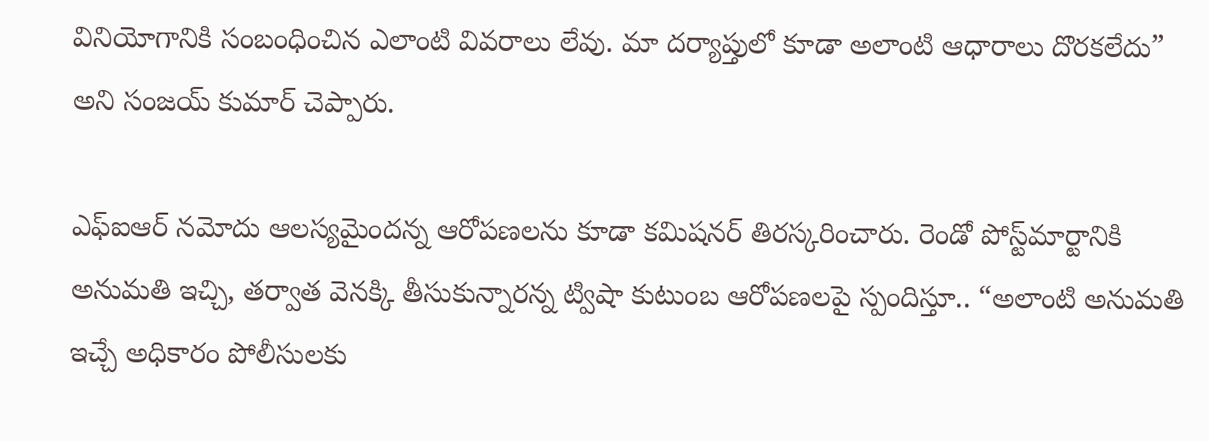వినియోగానికి సంబంధించిన ఎలాంటి వివరాలు లేవు. మా దర్యాప్తులో కూడా అలాంటి ఆధారాలు దొరకలేదు” అని సంజయ్‌ కుమార్‌ చెప్పారు.

ఎఫ్‌ఐఆర్‌ నమోదు ఆలస్యమైందన్న ఆరోపణలను కూడా కమిషనర్‌ తిరస్కరించారు. రెండో పోస్ట్‌మార్టానికి అనుమతి ఇచ్చి, తర్వాత వెనక్కి తీసుకున్నారన్న ట్విషా కుటుంబ ఆరోపణలపై స్పందిస్తూ.. “అలాంటి అనుమతి ఇచ్చే అధికారం పోలీసులకు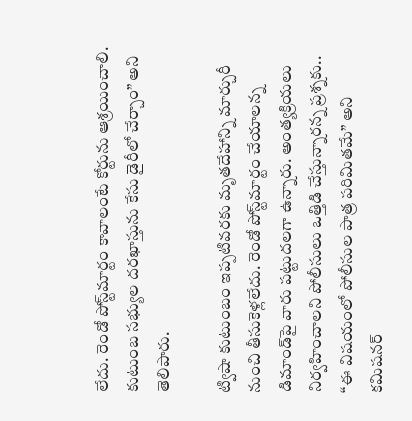లేదు. రెండో పోస్ట్‌మార్టం కావాలంటే కోర్టును ఆశ్రయించాలి. కుటుంబ సభ్యుల దరఖాస్తును కేసు డైరీలో చేర్చాం” అని తెలిపారు.

ట్విషా కుటుంబం ఇప్పటివరకు మృతదేహాన్ని మార్చురీ నుంచి తీసుకెళ్లలేదు. రెండో పోస్ట్‌మార్టం చేయాలన్న డిమాండ్‌పై వారు పట్టుదలగా ఉన్నారు. అంత్యక్రియలు నిర్వహించాలని పోలీసులు ఒత్తిడి చేస్తున్నారన్న ప్రశ్నకు.. “ఈ విషయంలో పోలీసుల పాత్ర పరిమితమే” అని కమిషనర్‌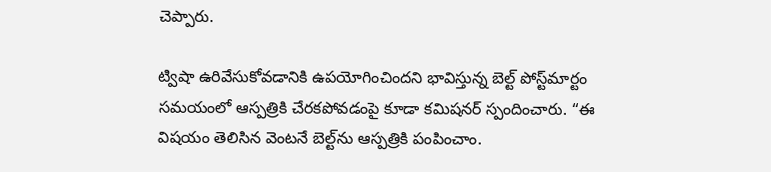చెప్పారు.

ట్విషా ఉరివేసుకోవడానికి ఉపయోగించిందని భావిస్తున్న బెల్ట్‌ పోస్ట్‌మార్టం సమయంలో ఆస్పత్రికి చేరకపోవడంపై కూడా కమిషనర్‌ స్పందించారు. “ఈ విషయం తెలిసిన వెంటనే బెల్ట్‌ను ఆస్పత్రికి పంపించాం.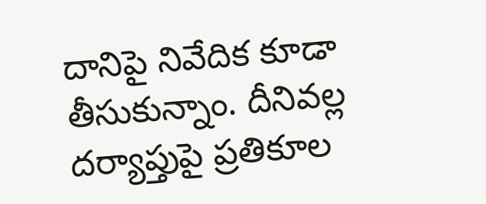దానిపై నివేదిక కూడా తీసుకున్నాం. దీనివల్ల దర్యాప్తుపై ప్రతికూల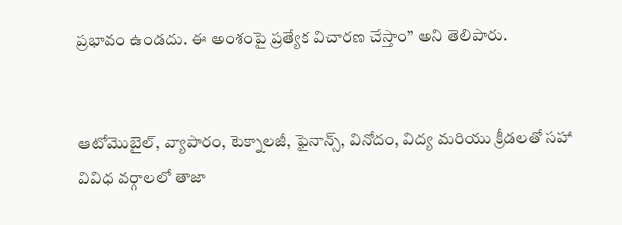ప్రభావం ఉండదు. ఈ అంశంపై ప్రత్యేక విచారణ చేస్తాం” అని తెలిపారు.


ఆటోమొబైల్, వ్యాపారం, టెక్నాలజీ, ఫైనాన్స్, వినోదం, విద్య మరియు క్రీడలతో సహా వివిధ వర్గాలలో తాజా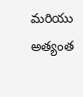మరియు అత్యంత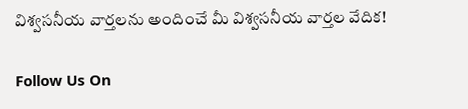విశ్వసనీయ వార్తలను అందించే మీ విశ్వసనీయ వార్తల వేదిక!

Follow Us On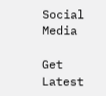Social Media

Get Latest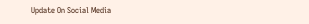Update On Social Media